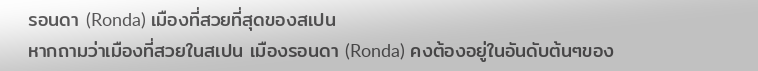รอนดา (Ronda) เมืองที่สวยที่สุดของสเปน
หากถามว่าเมืองที่สวยในสเปน เมืองรอนดา (Ronda) คงต้องอยู่ในอันดับต้นๆของ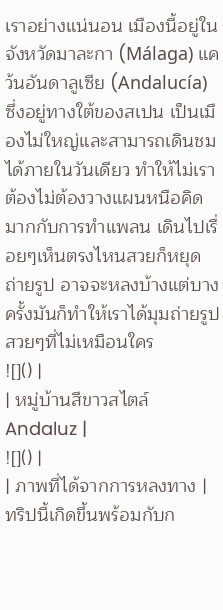เราอย่างแน่นอน เมืองนี้อยู่ในจังหวัดมาละกา (Málaga) แคว้นอันดาลูเซีย (Andalucía) ซึ่งอยู่ทางใต้ของสเปน เป็นเมืองไม่ใหญ่และสามารถเดินชมได้ภายในวันเดียว ทำให้ไม่เราต้องไม่ต้องวางแผนหนือคิดมากกับการทำแพลน เดินไปเรื่อยๆเห็นตรงไหนสวยก็หยุดถ่ายรูป อาจจะหลงบ้างแต่บางครั้งมันก็ทำให้เราได้มุมถ่ายรูปสวยๆที่ไม่เหมือนใคร
![]() |
| หมู่บ้านสีขาวสไตล์ Andaluz |
![]() |
| ภาพที่ได้จากการหลงทาง |
ทริปนี้เกิดขึ้นพร้อมกับก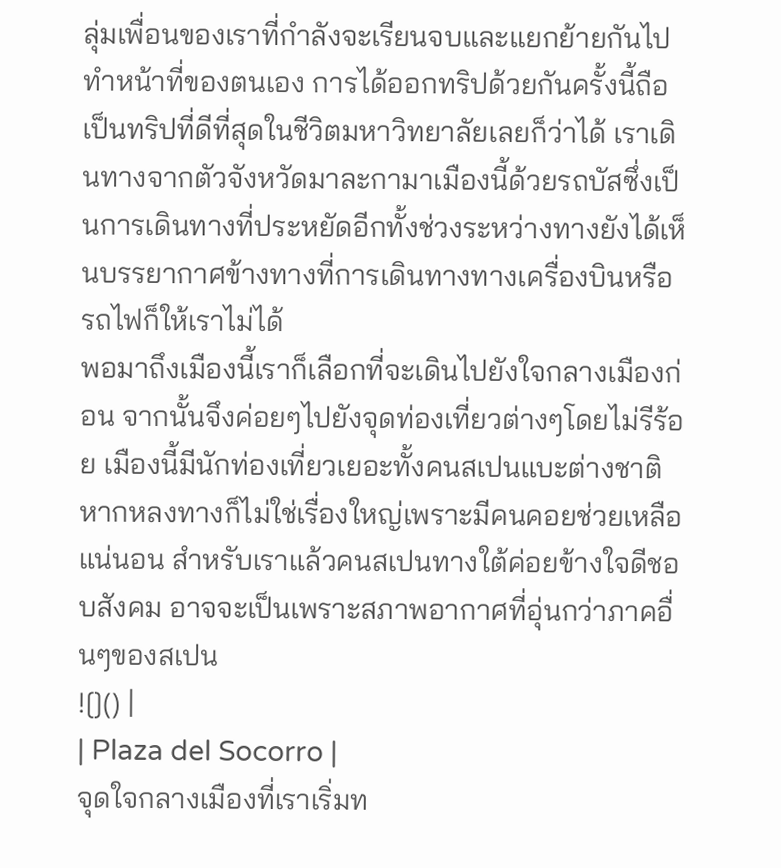ลุ่มเพื่อนของเราที่กำลังจะเรียนจบและแยกย้ายกันไปทำหน้าที่ของตนเอง การได้ออกทริปด้วยกันครั้งนี้ถือเป็นทริปที่ดีที่สุดในชีวิตมหาวิทยาลัยเลยก็ว่าได้ เราเดินทางจากตัวจังหวัดมาละกามาเมืองนี้ด้วยรถบัสซึ่งเป็นการเดินทางที่ประหยัดอีกทั้งช่วงระหว่างทางยังได้เห็นบรรยากาศข้างทางที่การเดินทางทางเครื่องบินหรือรถไฟก็ให้เราไม่ได้
พอมาถึงเมืองนี้เราก็เลือกที่จะเดินไปยังใจกลางเมืองก่อน จากนั้นจึงค่อยๆไปยังจุดท่องเที่ยวต่างๆโดยไม่รีร้อย เมืองนี้มีนักท่องเที่ยวเยอะทั้งคนสเปนแบะต่างชาติ หากหลงทางก็ไม่ใช่เรื่องใหญ่เพราะมีคนคอยช่วยเหลือแน่นอน สำหรับเราแล้วคนสเปนทางใต้ค่อยข้างใจดีชอบสังคม อาจจะเป็นเพราะสภาพอากาศที่อุ่นกว่าภาคอื่นๆของสเปน
![]() |
| Plaza del Socorro |
จุดใจกลางเมืองที่เราเริ่มท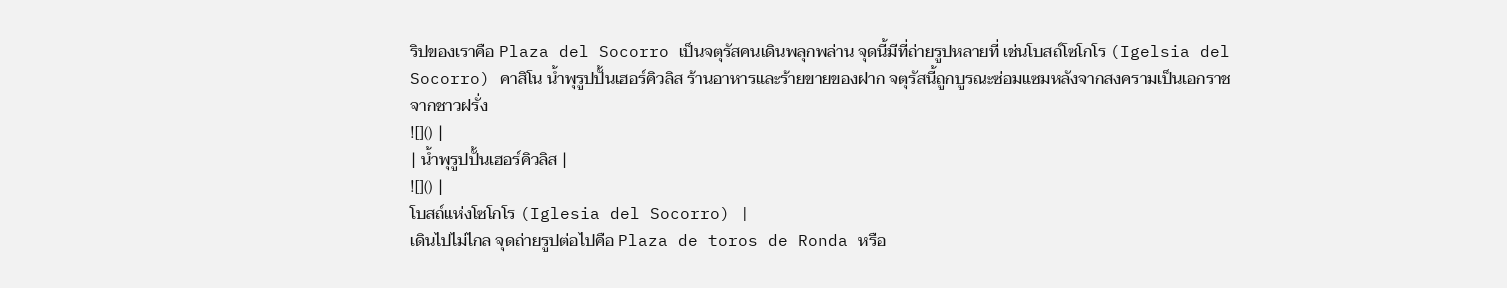ริปของเราคือ Plaza del Socorro เป็นจตุรัสคนเดินพลุกพล่าน จุดนี้มีที่ถ่ายรูปหลายที่ เช่นโบสถ์โซโกโร (Igelsia del Socorro) คาสิโน น้ำพุรูปปั้นเฮอร์คิวลิส ร้านอาหารและร้ายขายของฝาก จตุรัสนี้ถูกบูรณะซ่อมแซมหลังจากสงครามเป็นเอกราชจากชาวฝรั่ง
![]() |
| น้ำพุรูปปั้นเฮอร์คิวลิส |
![]() |
โบสถ์แห่งโซโกโร (Iglesia del Socorro) |
เดินไปไม่ไกล จุดถ่ายรูปต่อไปคือ Plaza de toros de Ronda หรือ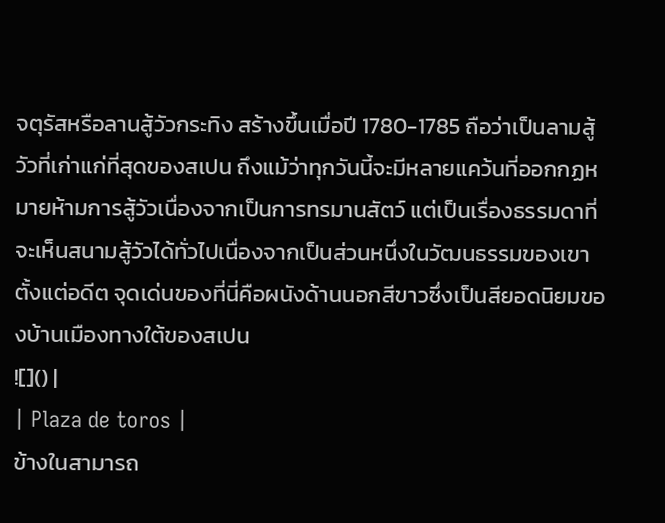จตุรัสหรือลานสู้วัวกระทิง สร้างขึ้นเมื่อปี 1780-1785 ถือว่าเป็นลามสู้วัวที่เก่าแก่ที่สุดของสเปน ถึงแม้ว่าทุกวันนี้จะมีหลายแคว้นที่ออกกฏหมายห้ามการสู้วัวเนื่องจากเป็นการทรมานสัตว์ แต่เป็นเรื่องธรรมดาที่จะเห็นสนามสู้วัวได้ทั่วไปเนื่องจากเป็นส่วนหนึ่งในวัฒนธรรมของเขาตั้งแต่อดีต จุดเด่นของที่นี่คือผนังด้านนอกสีขาวซึ่งเป็นสียอดนิยมของบ้านเมืองทางใต้ของสเปน
![]() |
| Plaza de toros |
ข้างในสามารถ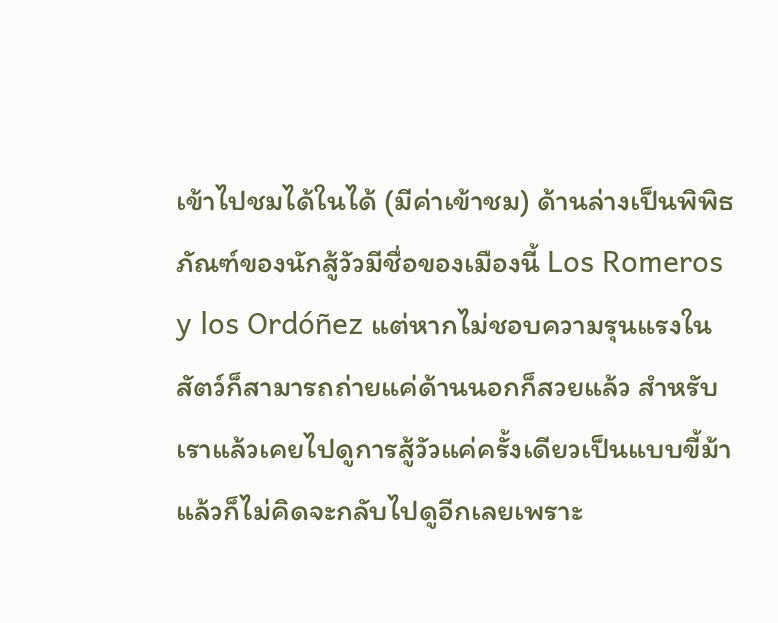เข้าไปชมได้ในได้ (มีค่าเข้าชม) ด้านล่างเป็นพิพิธภัณฑ์ของนักสู้วัวมีชื่อของเมืองนี้ Los Romeros y los Ordóñez แต่หากไม่ชอบความรุนแรงในสัตว์ก็สามารถถ่ายแค่ด้านนอกก็สวยแล้ว สำหรับเราแล้วเคยไปดูการสู้วัวแค่ครั้งเดียวเป็นแบบขี้ม้า แล้วก็ไม่คิดจะกลับไปดูอีกเลยเพราะ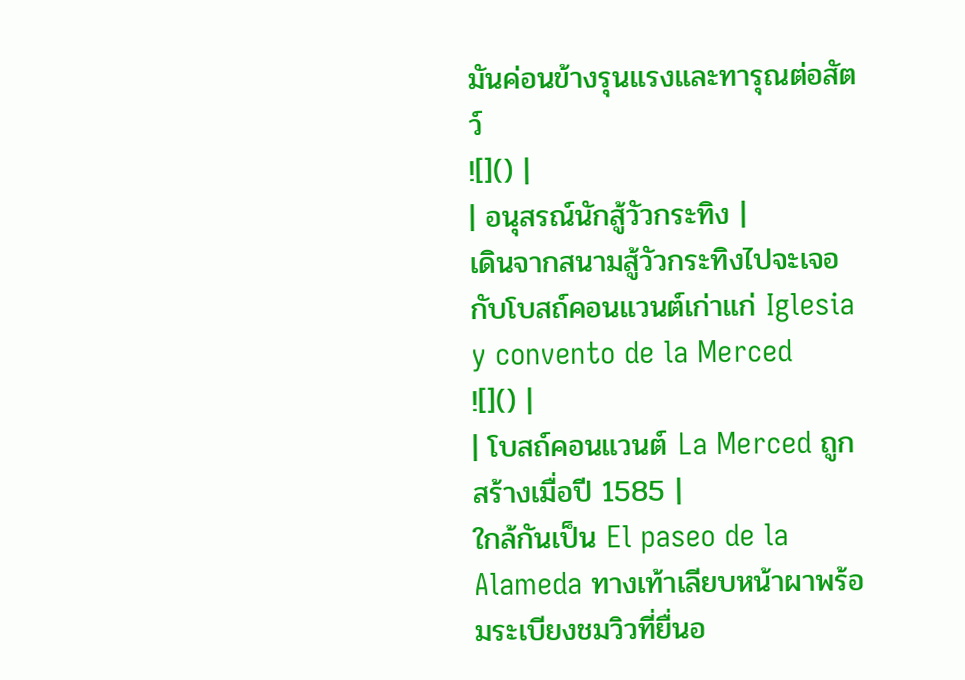มันค่อนข้างรุนแรงและทารุณต่อสัตว์
![]() |
| อนุสรณ์นักสู้วัวกระทิง |
เดินจากสนามสู้วัวกระทิงไปจะเจอกับโบสถ์คอนแวนต์เก่าแก่ Iglesia y convento de la Merced
![]() |
| โบสถ์คอนแวนต์ La Merced ถูกสร้างเมื่อปี 1585 |
ใกล้กันเป็น El paseo de la Alameda ทางเท้าเลียบหน้าผาพร้อมระเบียงชมวิวที่ยื่นอ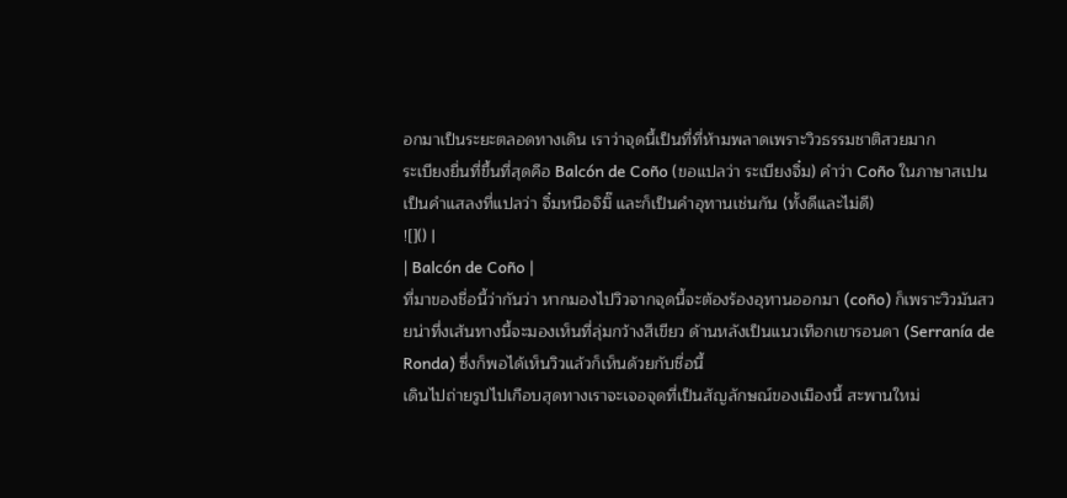อกมาเป็นระยะตลอดทางเดิน เราว่าจุดนี้เป็นที่ที่ห้ามพลาดเพราะวิวธรรมชาติสวยมาก
ระเบียงยื่นที่ขึ้นที่สุดคือ Balcón de Coño (ขอแปลว่า ระเบียงจิ๋ม) คำว่า Coño ในภาษาสเปนเป็นคำแสลงที่แปลว่า จิ๋มหนือจิมิ๊ และก็เป็นคำอุทานเช่นกัน (ทั้งดีและไม่ดี)
![]() |
| Balcón de Coño |
ที่มาของชื่อนี้ว่ากันว่า หากมองไปวิวจากจุดนี้จะต้องร้องอุทานออกมา (coño) ก็เพราะวิวมันสวยน่าทึ่งเส้นทางนี้จะมองเห็นที่ลุ่มกว้างสีเขียว ด้านหลังเป็นแนวเทือกเขารอนดา (Serranía de Ronda) ซึ่งก็พอได้เห็นวิวแล้วก็เห็นด้วยกับชื่อนี้
เดินไปถ่ายรูปไปเกือบสุดทางเราจะเจอจุดที่เป็นสัญลักษณ์ของเมืองนี้ สะพานใหม่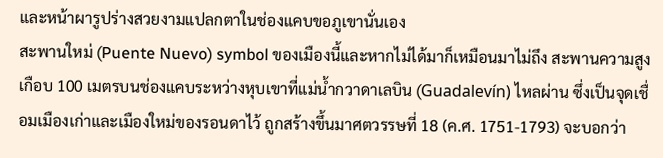และหน้าผารูปร่างสวยงามแปลกตาในช่องแคบขอภูเขานั่นเอง
สะพานใหม่ (Puente Nuevo) symbol ของเมืองนี้และหากไม่ได้มาก็เหมือนมาไม่ถึง สะพานความสูงเกือบ 100 เมตรบนช่องแคบระหว่างหุบเขาที่แม่น้ำกวาดาเลบิน (Guadalevín) ไหลผ่าน ซึ่งเป็นจุดเชื่อมเมืองเก่าและเมืองใหม่ของรอนดาไว้ ถูกสร้างขึ้นมาศตวรรษที่ 18 (ค.ศ. 1751-1793) จะบอกว่า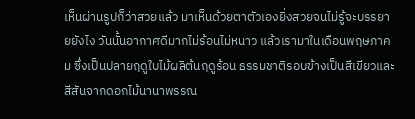เห็นผ่านรูปก็ว่าสวยแล้ว มาเห็นด้วยตาตัวเองยิ่งสวยจนไม่รู้จะบรรยายยังไง วันนั้นอากาศดีมากไม่ร้อนไม่หนาว แล้วเรามาในเดือนพฤษภาคม ซึ่งเป็นปลายฤดูใบไม้ผลิต้นฤดูร้อน ธรรมชาติรอบข้างเป็นสีเขียวและสีสันจากดอกไม้นานาพรรณ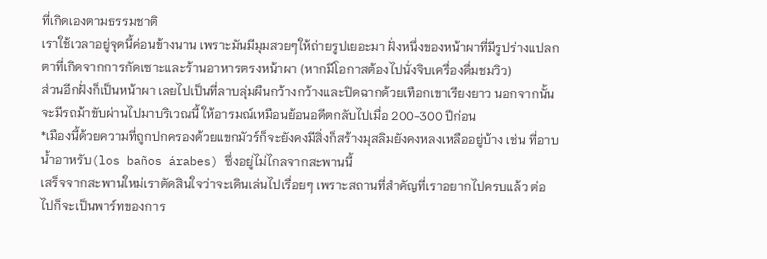ที่เกิดเองตามธรรมชาติ
เราใช้เวลาอยู่จุดนี้ค่อนข้างนาน เพราะมันมีมุมสวยๆให้ถ่ายรูปเยอะมา ฝั่งหนึ่งของหน้าผาที่มีรูปร่างแปลกตาที่เกิดจากการกัดเซาะและร้านอาหารตรงหน้าผา (หากมีโอกาสต้องไปนั่งจิบเครื่องดื่มชมวิว)
ส่วนอีกฝั่งก็เป็นหน้าผา เลยไปเป็นที่ลาบลุ่มผืนกว้างกว้างและปิดฉากด้วยเทือกเขาเรียงยาว นอกจากนั้นจะมีรถม้าขับผ่านไปมาบริเวณนี้ ให้อารมณ์เหมือนย้อนอดีตกลับไปเมื่อ 200-300 ปีก่อน
*เมืองนี้ด้วยความที่ถูกปกครองด้วยแขกมัวร์ก็จะยังคงมีสิ่งก็สร้างมุสลิมยังคงหลงเหลืออยู่บ้าง เช่น ที่อาบน้ำอาหรับ(los baños árabes) ซึ่งอยู่ไม่ไกลจากสะพานนี้
เสร็จจากสะพานใหม่เราตัดสินใจว่าจะเดินเล่นไปเรื่อยๆ เพราะสถานที่สำคัญที่เราอยากไปครบแล้ว ต่อไปก็จะเป็นพาร์ทของการ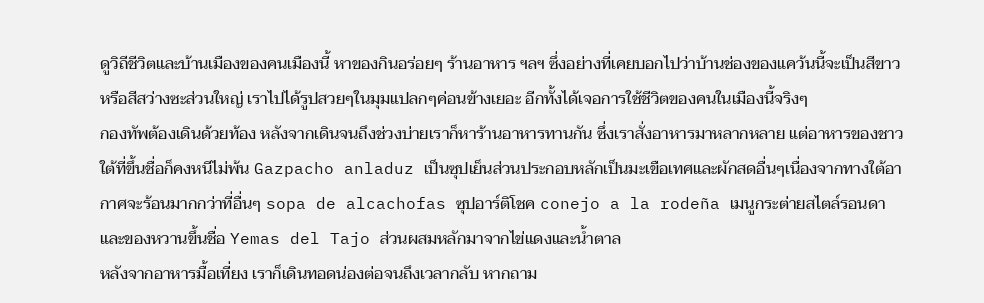ดูวิถีชีวิตและบ้านเมืองของคนเมืองนี้ หาของกินอร่อยๆ ร้านอาหาร ฯลฯ ซึ่งอย่างที่เคยบอกไปว่าบ้านช่องของแคว้นนี้จะเป็นสีขาวหรือสีสว่างซะส่วนใหญ่ เราไปได้รูปสวยๆในมุมแปลกๆค่อนข้างเยอะ อีกทั้งได้เจอการใช้ชีวิตของคนในเมืองนี้จริงๆ
กองทัพต้องเดินด้วยท้อง หลังจากเดินจนถึงช่วงบ่ายเราก็หาร้านอาหารทานกัน ซึ่งเราสั่งอาหารมาหลากหลาย แต่อาหารของชาวใต้ที่ขึ้นชื่อก็คงหนีไม่พ้น Gazpacho anladuz เป็นซุปเย็นส่วนประกอบหลักเป็นมะเขือเทศและผักสดอื่นๆเนื่องจากทางใต้อากาศจะร้อนมากกว่าที่อื่นๆ sopa de alcachofas ซุปอาร์ติโชค conejo a la rodeña เมนูกระต่ายสไตล์รอนดา และของหวานขึ้นชื่อ Yemas del Tajo ส่วนผสมหลักมาจากไข่แดงและน้ำตาล
หลังจากอาหารมื้อเที่ยง เราก็เดินทอดน่องต่อจนถึงเวลากลับ หากถาม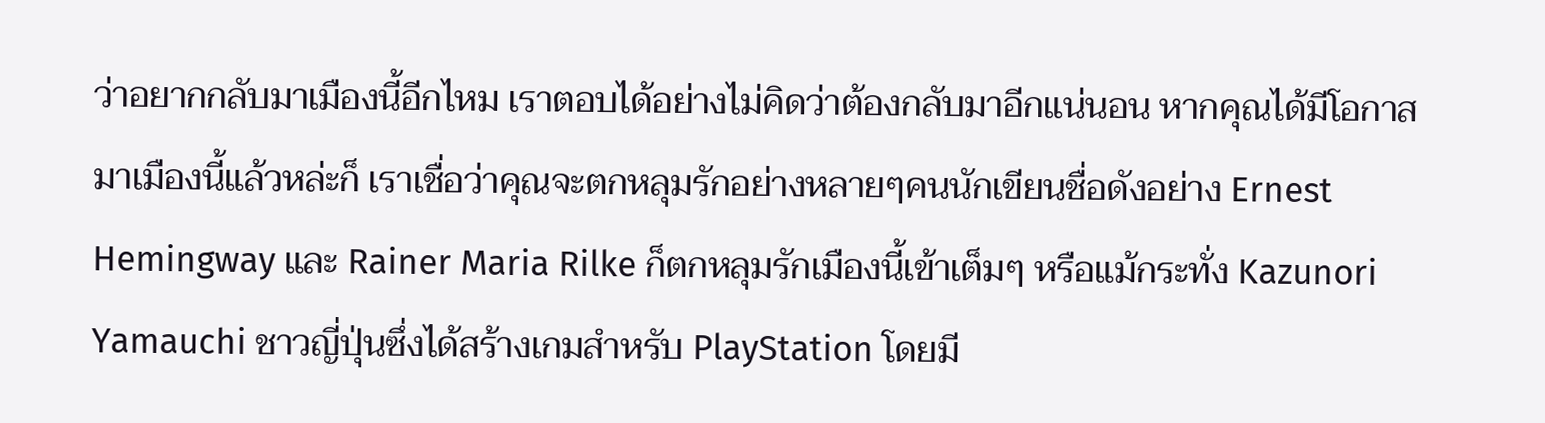ว่าอยากกลับมาเมืองนี้อีกไหม เราตอบได้อย่างไม่คิดว่าต้องกลับมาอีกแน่นอน หากคุณได้มีโอกาสมาเมืองนี้แล้วหล่ะก็ เราเชื่อว่าคุณจะตกหลุมรักอย่างหลายๆคนนักเขียนชื่อดังอย่าง Ernest Hemingway และ Rainer Maria Rilke ก็ตกหลุมรักเมืองนี้เข้าเต็มๆ หรือแม้กระทั่ง Kazunori Yamauchi ชาวญี่ปุ่นซึ่งได้สร้างเกมสำหรับ PlayStation โดยมี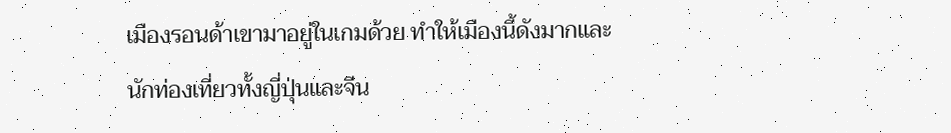เมืองรอนด้าเขามาอยู่ในเกมด้วย ทำให้เมืองนี้ดังมากและนักท่องเที่ยวทั้งญี่ปุ่นและจีน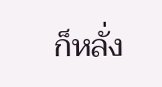ก็หลั่ง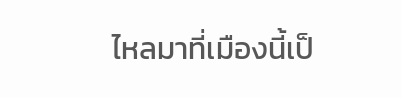ไหลมาที่เมืองนี้เป็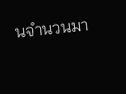นจำนวนมา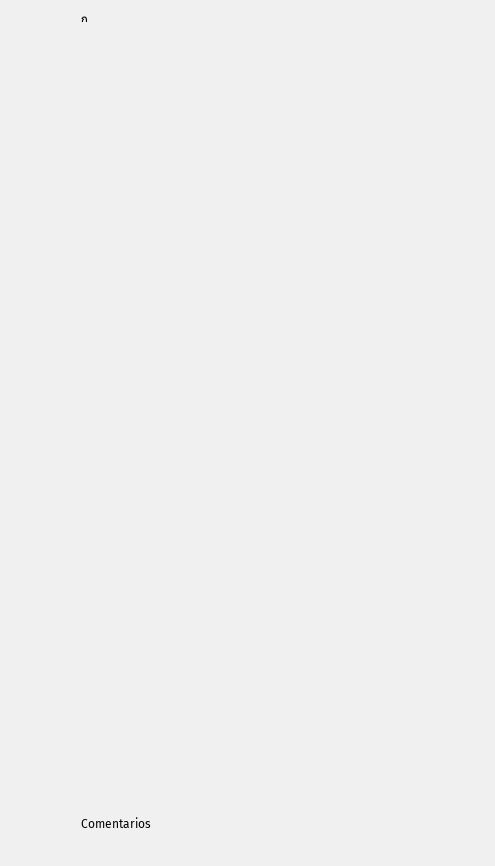ก



































Comentarios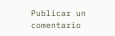Publicar un comentario